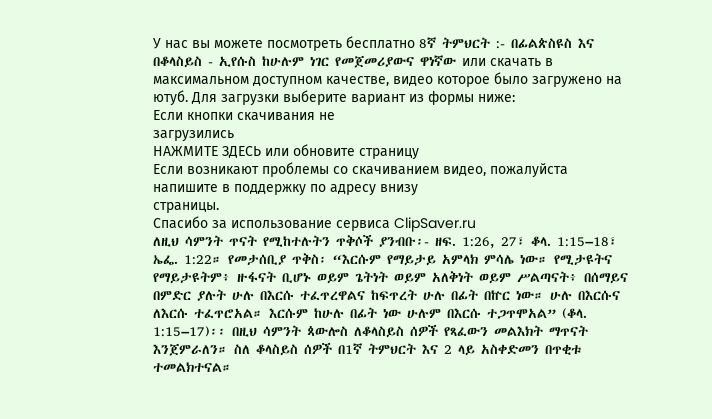У нас вы можете посмотреть бесплатно 8ኛ ትምህርት :- በፊልጵስዩስ እና በቆላስይስ - ኢየሱስ ከሁሉም ነገር የመጀመሪያውና ዋነኛው или скачать в максимальном доступном качестве, видео которое было загружено на ютуб. Для загрузки выберите вариант из формы ниже:
Если кнопки скачивания не
загрузились
НАЖМИТЕ ЗДЕСЬ или обновите страницу
Если возникают проблемы со скачиванием видео, пожалуйста напишите в поддержку по адресу внизу
страницы.
Спасибо за использование сервиса ClipSaver.ru
ለዚህ ሳምንት ጥናት የሚከተሉትን ጥቅሶች ያንብቡ፡- ዘፍ. 1:26, 27፣ ቆላ. 1:15–18፣ ኤፌ. 1:22። የመታሰቢያ ጥቅስ፡ “እርሱም የማይታይ አምላክ ምሳሌ ነው። የሚታዩትና የማይታዩትም፥ ዙፋናት ቢሆኑ ወይም ጌትነት ወይም አለቅነት ወይም ሥልጣናት፥ በሰማይና በምድር ያሉት ሁሉ በእርሱ ተፈጥረዋልና ከፍጥረት ሁሉ በፊት በኵር ነው። ሁሉ በእርሱና ለእርሱ ተፈጥሮአል። እርሱም ከሁሉ በፊት ነው ሁሉም በእርሱ ተጋጥሞአል” (ቆላ. 1:15–17)፡፡ በዚህ ሳምንት ጳውሎስ ለቆላስይስ ሰዎች የጻፈውን መልእክት ማጥናት እንጀምራለን። ስለ ቆላስይስ ሰዎች በ1ኛ ትምህርት እና 2 ላይ አስቀድመን በጥቂቱ ተመልክተናል።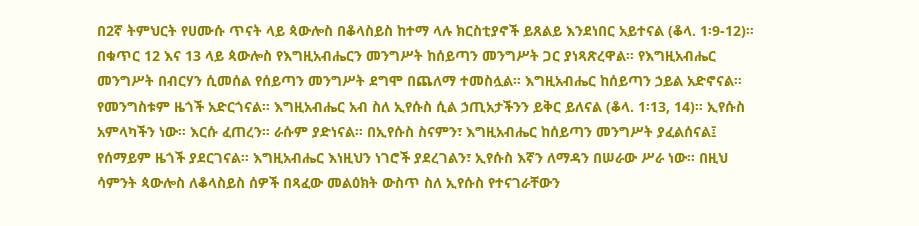በ2ኛ ትምህርት የሀሙሱ ጥናት ላይ ጳውሎስ በቆላስይስ ከተማ ላሉ ክርስቲያኖች ይጸልይ እንደነበር አይተናል (ቆላ. 1፡9-12)። በቁጥር 12 እና 13 ላይ ጳውሎስ የእግዚአብሔርን መንግሥት ከሰይጣን መንግሥት ጋር ያነጻጽረዋል። የእግዚአብሔር መንግሥት በብርሃን ሲመሰል የሰይጣን መንግሥት ደግሞ በጨለማ ተመስሏል። እግዚአብሔር ከሰይጣን ኃይል አድኖናል። የመንግስቱም ዜጎች አድርጎናል። እግዚአብሔር አብ ስለ ኢየሱስ ሲል ኃጢአታችንን ይቅር ይለናል (ቆላ. 1፡13, 14)። ኢየሱስ አምላካችን ነው። እርሱ ፈጠረን። ራሱም ያድነናል። በኢየሱስ ስናምን፣ እግዚአብሔር ከሰይጣን መንግሥት ያፈልሰናል፤ የሰማይም ዜጎች ያደርገናል። እግዚአብሔር እነዚህን ነገሮች ያደረገልን፣ ኢየሱስ እኛን ለማዳን በሠራው ሥራ ነው። በዚህ ሳምንት ጳውሎስ ለቆላስይስ ሰዎች በጻፈው መልዕክት ውስጥ ስለ ኢየሱስ የተናገራቸውን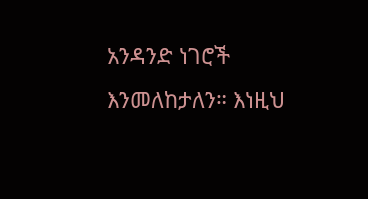አንዳንድ ነገሮች እንመለከታለን። እነዚህ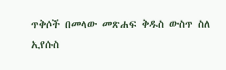ጥቅሶች በመላው መጽሐፍ ቅዱስ ውስጥ ስለ ኢየሱስ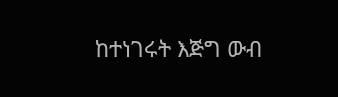ከተነገሩት እጅግ ውብ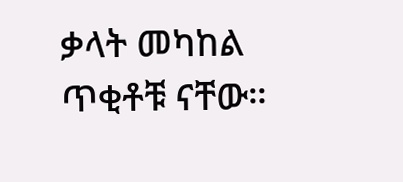ቃላት መካከል ጥቂቶቹ ናቸው።